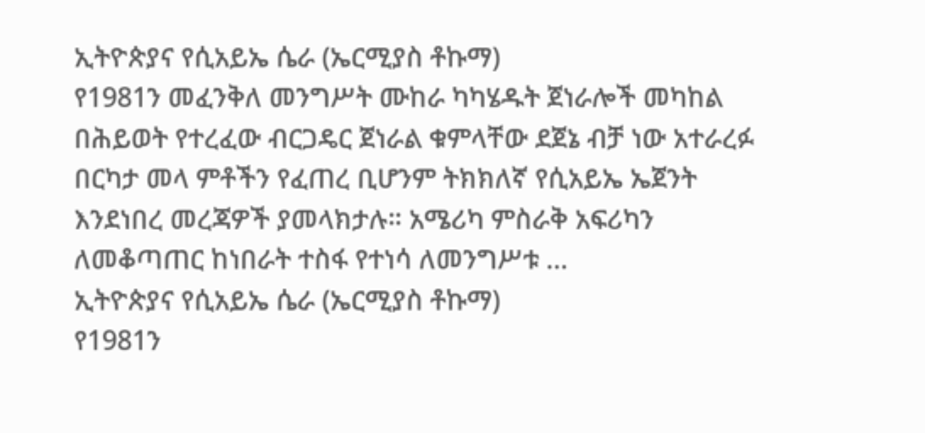ኢትዮጵያና የሲአይኤ ሴራ (ኤርሚያስ ቶኩማ)
የ1981ን መፈንቅለ መንግሥት ሙከራ ካካሄዱት ጀነራሎች መካከል በሕይወት የተረፈው ብርጋዴር ጀነራል ቁምላቸው ደጀኔ ብቻ ነው አተራረፉ በርካታ መላ ምቶችን የፈጠረ ቢሆንም ትክክለኛ የሲአይኤ ኤጀንት እንደነበረ መረጃዎች ያመላክታሉ። አሜሪካ ምስራቅ አፍሪካን ለመቆጣጠር ከነበራት ተስፋ የተነሳ ለመንግሥቱ …
ኢትዮጵያና የሲአይኤ ሴራ (ኤርሚያስ ቶኩማ)
የ1981ን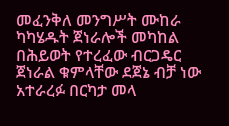መፈንቅለ መንግሥት ሙከራ ካካሄዱት ጀነራሎች መካከል በሕይወት የተረፈው ብርጋዴር ጀነራል ቁምላቸው ደጀኔ ብቻ ነው አተራረፉ በርካታ መላ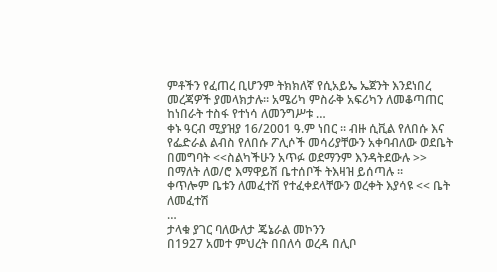ምቶችን የፈጠረ ቢሆንም ትክክለኛ የሲአይኤ ኤጀንት እንደነበረ መረጃዎች ያመላክታሉ። አሜሪካ ምስራቅ አፍሪካን ለመቆጣጠር ከነበራት ተስፋ የተነሳ ለመንግሥቱ …
ቀኑ ዓርብ ሚያዝያ 16/2001 ዓ.ም ነበር ። ብዙ ሲቪል የለበሱ እና የፌድራል ልብስ የለበሱ ፖሊሶች መሳሪያቸውን አቀባብለው ወደቤት በመግባት <<ስልካችሁን አጥፉ ወደማንም እንዳትደውሉ >> በማለት ለወ/ሮ እማዋይሽ ቤተሰቦች ትእዛዝ ይሰጣሉ ።
ቀጥሎም ቤቱን ለመፈተሽ የተፈቀደላቸውን ወረቀት እያሳዩ << ቤት ለመፈተሽ
…
ታላቁ ያገር ባለውለታ ጄኔራል መኮንን
በ1927 አመተ ምህረት በበለሳ ወረዳ በሊቦ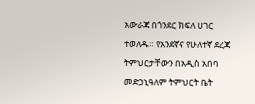አውራጃ በጎንደር ክፍለ ሀገር ተወለዱ። የአንደኛና የሁለተኛ ደረጃ ትምህርታቸውን በአዲስ አበባ መድኃኒዓለም ትምህርት ቤት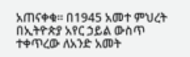አጠናቀቁ። በ1945 አመተ ምህረት በኢትዮጵያ አየር ኃይል ውስጥ ተቀጥረው ለአንድ አመት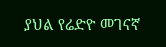ያህል የሬድዮ መገናኛ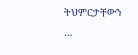ትህምርታቸውን
…